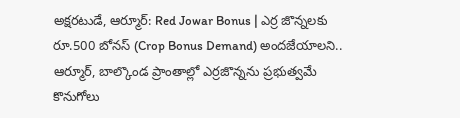అక్షరటుడే, ఆర్మూర్: Red Jowar Bonus | ఎర్ర జొన్నలకు రూ.500 బోనస్ (Crop Bonus Demand) అందజేయాలని.. ఆర్మూర్, బాల్కొండ ప్రాంతాల్లో ఎర్రజొన్నను ప్రభుత్వమే కొనుగోలు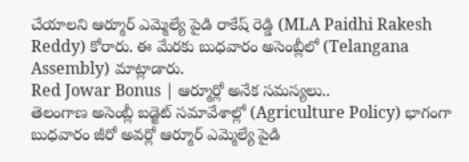చేయాలని ఆర్మూర్ ఎమ్మెల్యే పైడి రాకేష్ రెడ్డి (MLA Paidhi Rakesh Reddy) కోరారు. ఈ మేరకు బుధవారం అసెంబ్లీలో (Telangana Assembly) మాట్లాడారు.
Red Jowar Bonus | ఆర్మూర్లో అనేక సమస్యలు..
తెలంగాణ అసెంబ్లీ బడ్జెట్ సమావేశాల్లో (Agriculture Policy) భాగంగా బుధవారం జీరో అవర్లో ఆర్మూర్ ఎమ్మెల్యే పైడి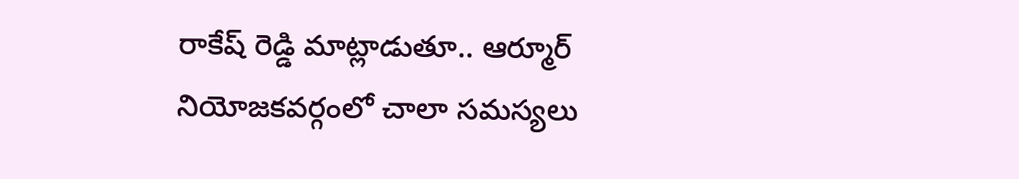రాకేష్ రెడ్డి మాట్లాడుతూ.. ఆర్మూర్ నియోజకవర్గంలో చాలా సమస్యలు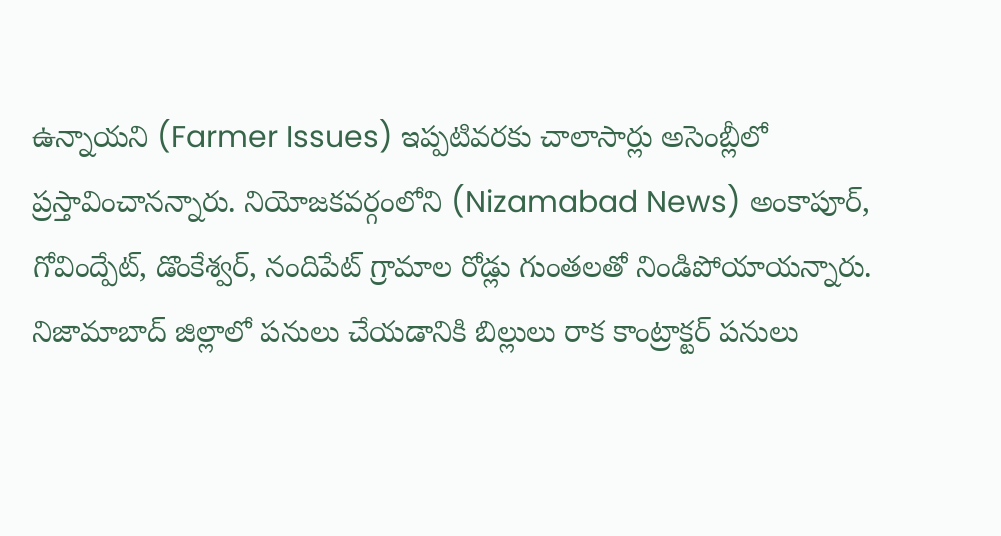ఉన్నాయని (Farmer Issues) ఇప్పటివరకు చాలాసార్లు అసెంబ్లీలో ప్రస్తావించానన్నారు. నియోజకవర్గంలోని (Nizamabad News) అంకాపూర్, గోవింద్పేట్, డొంకేశ్వర్, నందిపేట్ గ్రామాల రోడ్లు గుంతలతో నిండిపోయాయన్నారు. నిజామాబాద్ జిల్లాలో పనులు చేయడానికి బిల్లులు రాక కాంట్రాక్టర్ పనులు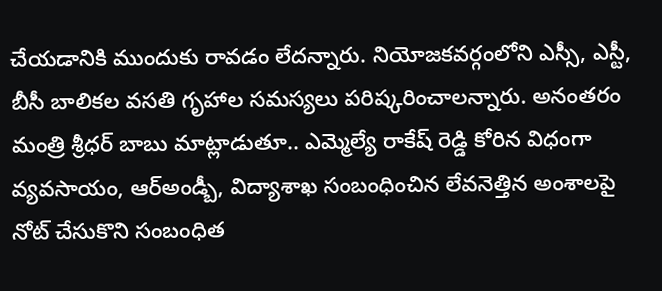చేయడానికి ముందుకు రావడం లేదన్నారు. నియోజకవర్గంలోని ఎస్సీ, ఎస్టీ, బీసీ బాలికల వసతి గృహాల సమస్యలు పరిష్కరించాలన్నారు. అనంతరం మంత్రి శ్రీధర్ బాబు మాట్లాడుతూ.. ఎమ్మెల్యే రాకేష్ రెడ్డి కోరిన విధంగా వ్యవసాయం, ఆర్అండ్బీ, విద్యాశాఖ సంబంధించిన లేవనెత్తిన అంశాలపై నోట్ చేసుకొని సంబంధిత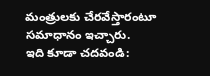మంత్రులకు చేరవేస్తారంటూ సమాధానం ఇచ్చారు.
ఇది కూడా చదవండి: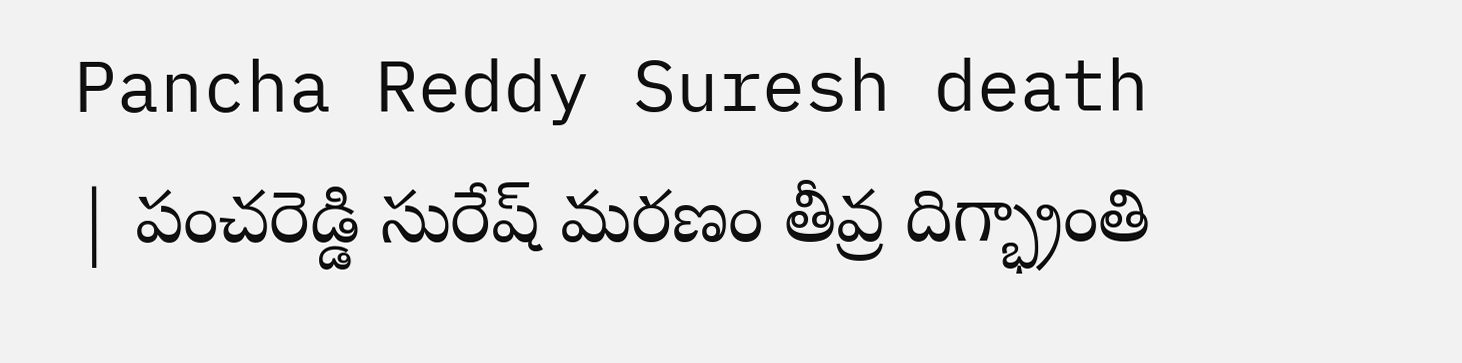Pancha Reddy Suresh death | పంచరెడ్డి సురేష్ మరణం తీవ్ర దిగ్భ్రాంతి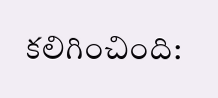కలిగించింది: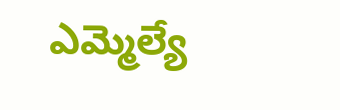ఎమ్మెల్యే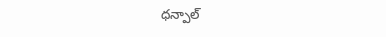ధన్పాల్